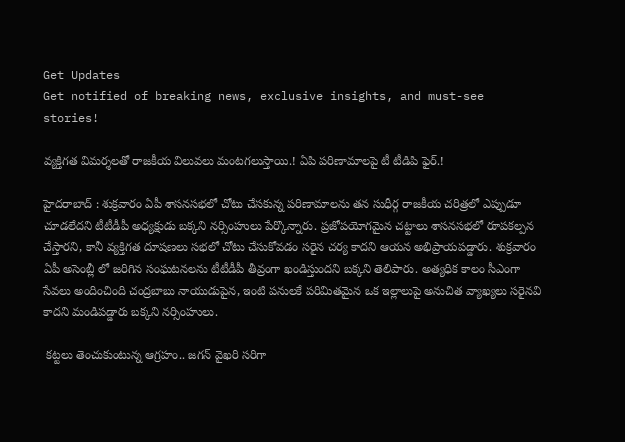Get Updates
Get notified of breaking news, exclusive insights, and must-see stories!

వ్యక్తిగత విమర్శలతో రాజకీయ విలువలు మంటగలుస్తాయి.! ఏపి పరిణామాలపై టీ టీడిపి ఫైర్.!

హైదరాబాద్ : శుక్రవారం ఏపీ శాసనసభలో చోటు చేసకున్న పరిణామాలను తన సుధీర్గ రాజకీయ చరిత్రలో ఎప్పుడూ చూడలేదని టీటీడీపీ అధ్యక్షుడు బక్కని నర్సింహులు పేర్కొన్నారు. ప్రజోపయోగమైన చట్టాలు శాసనసభలో రూపకల్పన చేస్తారని, కానీ వ్యక్తిగత దూషణలు సభలో చోటు చేసుకోవడం సరైన చర్య కాదని ఆయన అభిప్రాయపడ్డారు. శుక్రవారం ఏపీ అసెంబ్లీ లో జరిగిన సంఘటనలను టీటీడీపీ తీవ్రంగా ఖండిస్తుందని బక్కని తెలిపారు. అత్యధిక కాలం సీఎంగా సేవలు అందించింది చంద్రబాబు నాయుడుపైన, ఇంటి పనులకే పరిమితమైన ఒక ఇల్లాలుపై అనుచిత వ్యాఖ్యలు సరైనవి కాదని మండిపడ్డారు బక్కని నర్సింహులు.

 కట్టలు తెంచుకుంటున్న ఆగ్రహం.. జగన్ వైఖరి సరిగా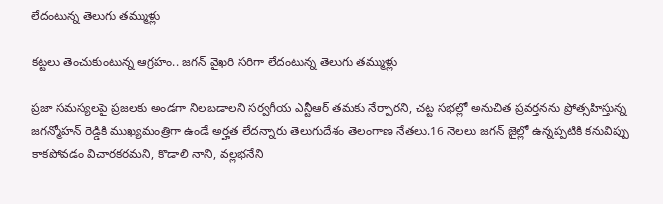లేదంటున్న తెలుగు తమ్ముళ్లు

కట్టలు తెంచుకుంటున్న ఆగ్రహం.. జగన్ వైఖరి సరిగా లేదంటున్న తెలుగు తమ్ముళ్లు

ప్రజా సమస్యలపై ప్రజలకు అండగా నిలబడాలని సర్వగీయ ఎన్టీఆర్ తమకు నేర్పారని, చట్ట సభల్లో అనుచిత ప్రవర్తనను ప్రోత్సహిస్తున్న జగన్మోహన్ రెడ్డికి ముఖ్యమంత్రిగా ఉండే అర్హత లేదన్నారు తెలుగుదేశం తెలంగాణ నేతలు.16 నెలలు జగన్ జైల్లో ఉన్నప్పటికి కనువిప్పు కాకపోవడం విచారకరమని, కొడాలి నాని, వల్లభనేని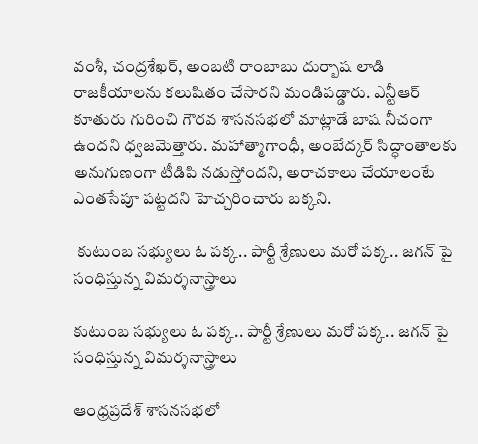వంశీ, చంద్రశేఖర్, అంబటి రాంబాబు దుర్బాష లాడి రాజకీయాలను కలుషితం చేసారని మండిపడ్డారు. ఎన్టీఆర్ కూతురు గురించి గౌరవ శాసనసభలో మాట్లాడే బాష నీచంగా ఉందని ధ్వజమెత్తారు. మహాత్మాగాంధీ, అంబేద్కర్ సిద్ధాంతాలకు అనుగుణంగా టీడిపి నడుస్తోందని, అరాచకాలు చేయాలంటే ఎంతసేపూ పట్టదని హెచ్చరించారు బక్కని.

 కుటుంబ సభ్యులు ఓ పక్క.. పార్టీ శ్రేణులు మరో పక్క.. జగన్ పై సంధిస్తున్న విమర్శనాస్త్రాలు

కుటుంబ సభ్యులు ఓ పక్క.. పార్టీ శ్రేణులు మరో పక్క.. జగన్ పై సంధిస్తున్న విమర్శనాస్త్రాలు

ఆంధ్రప్రదేశ్ శాసనసభలో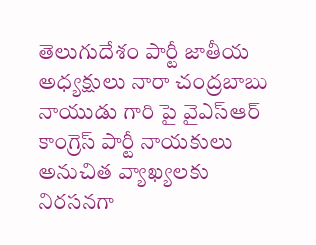తెలుగుదేశం పార్టీ జాతీయ అధ్యక్షులు నారా చంద్రబాబు నాయుడు గారి పై వైఎస్ఆర్ కాంగ్రెస్ పార్టీ నాయకులు అనుచిత వ్యాఖ్యలకు నిరసనగా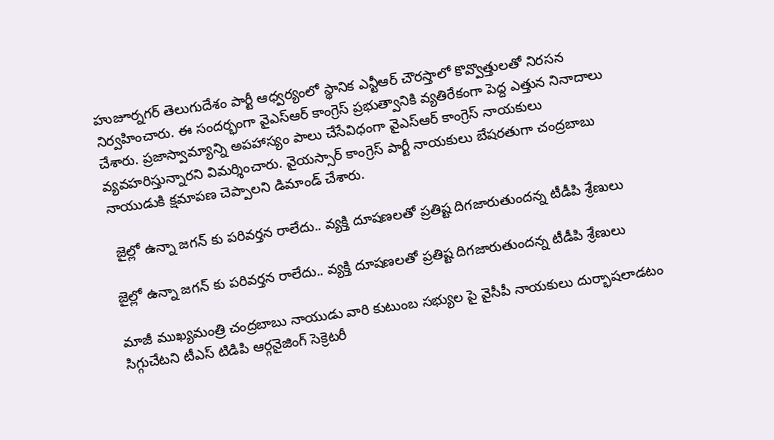హుజూర్నగర్ తెలుగుదేశం పార్టీ ఆధ్వర్యంలో స్థానిక ఎన్టీఆర్ చౌరస్తాలో కొవ్వొత్తులతో నిరసన నిర్వహించారు. ఈ సందర్భంగా వైఎస్ఆర్ కాంగ్రెస్ ప్రభుత్వానికి వ్యతిరేకంగా పెద్ద ఎత్తున నినాదాలు చేశారు. ప్రజాస్వామ్యాన్ని అపహాస్యం పాలు చేసేవిధంగా వైఎస్ఆర్ కాంగ్రెస్ నాయకులు వ్యవహరిస్తున్నారని విమర్శించారు. వైయస్సార్ కాంగ్రెస్ పార్టీ నాయకులు బేషరతుగా చంద్రబాబు నాయుడుకి క్షమాపణ చెప్పాలని డిమాండ్ చేశారు.

 జైల్లో ఉన్నా జగన్ కు పరివర్తన రాలేదు.. వ్యక్తి దూషణలతో ప్రతిష్ట దిగజారుతుందన్న టీడీపి శ్రేణులు

జైల్లో ఉన్నా జగన్ కు పరివర్తన రాలేదు.. వ్యక్తి దూషణలతో ప్రతిష్ట దిగజారుతుందన్న టీడీపి శ్రేణులు

మాజీ ముఖ్యమంత్రి చంద్రబాబు నాయుడు వారి కుటుంబ సభ్యుల పై వైసీపీ నాయకులు దుర్భాషలాడటం సిగ్గుచేటని టీఎస్ టిడిపి ఆర్గనైజింగ్ సెక్రెటరీ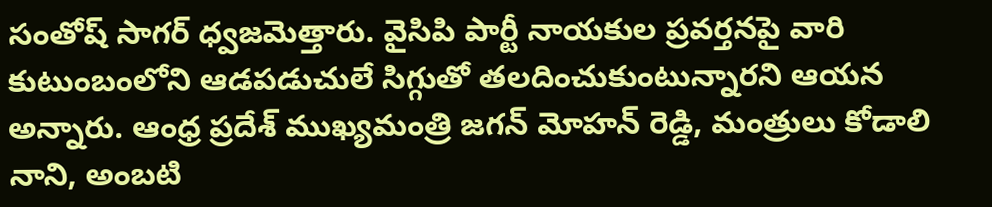సంతోష్ సాగర్ ధ్వజమెత్తారు. వైసిపి పార్టీ నాయకుల ప్రవర్తనపై వారి కుటుంబంలోని ఆడపడుచులే సిగ్గుతో తలదించుకుంటున్నారని ఆయన అన్నారు. ఆంధ్ర ప్రదేశ్ ముఖ్యమంత్రి జగన్ మోహన్ రెడ్డి, మంత్రులు కోడాలి నాని, అంబటి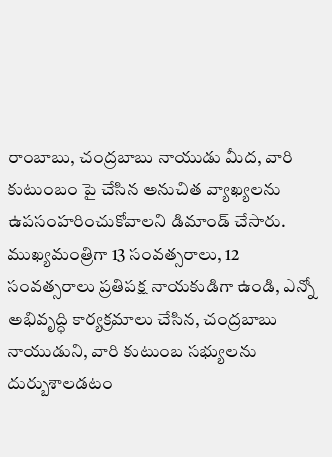రాంబాబు, చంద్రబాబు నాయుడు మీద, వారి కుటుంబం పై చేసిన అనుచిత వ్యాఖ్యలను ఉపసంహరించుకోవాలని డిమాండ్ చేసారు. ముఖ్యమంత్రిగా 13 సంవత్సరాలు, 12 సంవత్సరాలు ప్రతిపక్ష నాయకుడిగా ఉండి, ఎన్నో అభివృద్ధి కార్యక్రమాలు చేసిన, చంద్రబాబు నాయుడుని, వారి కుటుంబ సభ్యులను దుర్బుశాలడటం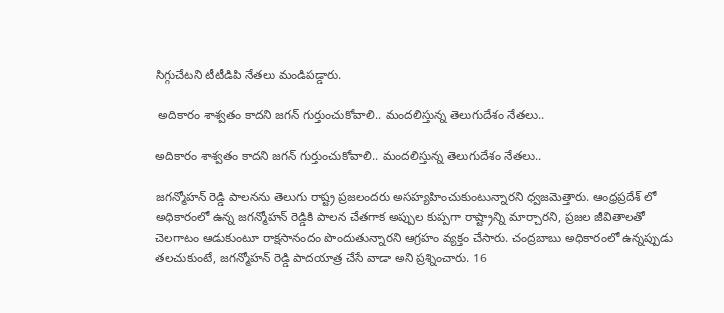సిగ్గుచేటని టీటీడిపి నేతలు మండిపడ్డారు.

 అదికారం శాశ్వతం కాదని జగన్ గుర్తుంచుకోవాలి.. మందలిస్తున్న తెలుగుదేశం నేతలు..

అదికారం శాశ్వతం కాదని జగన్ గుర్తుంచుకోవాలి.. మందలిస్తున్న తెలుగుదేశం నేతలు..

జగన్మోహన్ రెడ్డి పాలనను తెలుగు రాష్ట్ర ప్రజలందరు అసహ్యహించుకుంటున్నారని ధ్వజమెత్తారు. ఆంధ్రప్రదేశ్ లో అధికారంలో ఉన్న జగన్మోహన్ రెడ్డికి పాలన చేతగాక అప్పుల కుప్పగా రాష్ట్రాన్ని మార్చారని, ప్రజల జీవితాలతో చెలగాటం ఆడుకుంటూ రాక్షసానందం పొందుతున్నారని ఆగ్రహం వ్యక్తం చేసారు. చంద్రబాబు అధికారంలో ఉన్నప్పుడు తలచుకుంటే, జగన్మోహన్ రెడ్డి పాదయాత్ర చేసే వాడా అని ప్రశ్నించారు. 16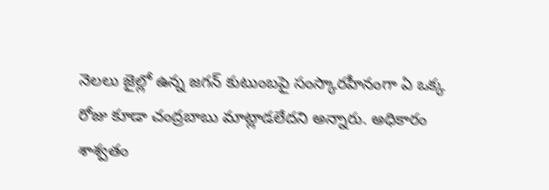నెలలు జైల్లో ఉన్న జగన్ కుటుంబపై సంస్కారహీనంగా ఏ ఒక్క రోజు కూడా చంద్రబాబు మాట్లాడలేదని అన్నారు. అధికారం శాశ్వతం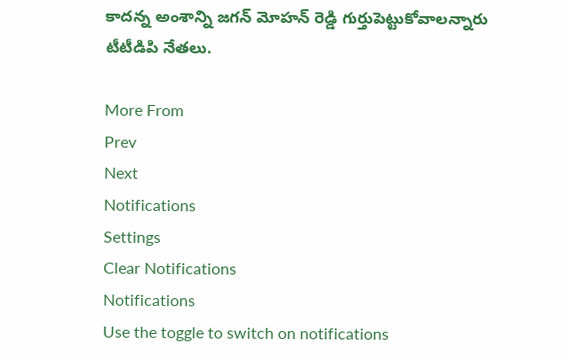కాదన్న అంశాన్ని జగన్ మోహన్ రెడ్డి గుర్తుపెట్టుకోవాలన్నారు టీటీడిపి నేతలు.

More From
Prev
Next
Notifications
Settings
Clear Notifications
Notifications
Use the toggle to switch on notifications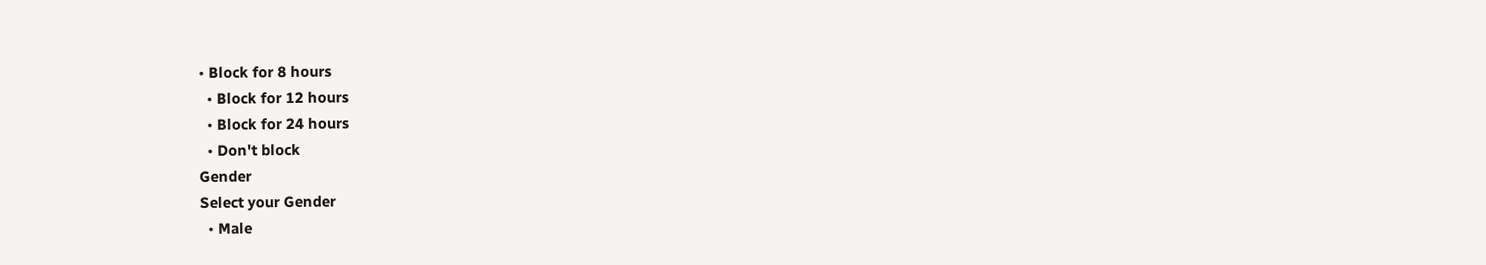• Block for 8 hours
  • Block for 12 hours
  • Block for 24 hours
  • Don't block
Gender
Select your Gender
  • Male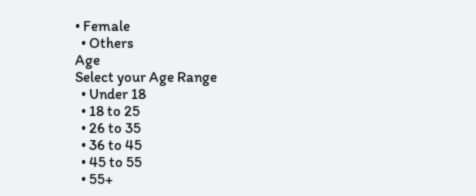• Female
  • Others
Age
Select your Age Range
  • Under 18
  • 18 to 25
  • 26 to 35
  • 36 to 45
  • 45 to 55
  • 55+